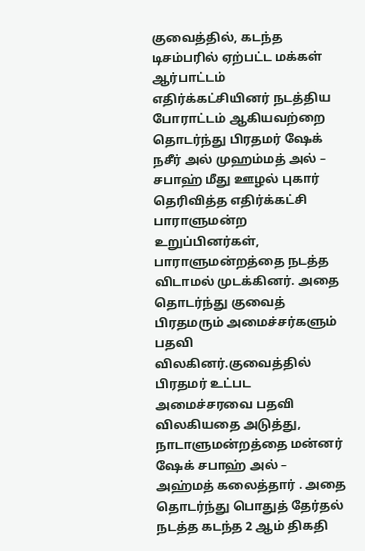குவைத்தில், கடந்த டிசம்பரில் ஏற்பட்ட மக்கள் ஆர்பாட்டம் எதிர்க்கட்சியினர் நடத்திய போராட்டம் ஆகியவற்றை தொடர்ந்து பிரதமர் ஷேக் நசீர் அல் முஹம்மத் அல் – சபாஹ் மீது ஊழல் புகார் தெரிவித்த எதிர்க்கட்சி பாராளுமன்ற உறுப்பினர்கள், பாராளுமன்றத்தை நடத்த விடாமல் முடக்கினர். அதை தொடர்ந்து குவைத் பிரதமரும் அமைச்சர்களும் பதவி விலகினர்.குவைத்தில் பிரதமர் உட்பட அமைச்சரவை பதவி விலகியதை அடுத்து, நாடாளுமன்றத்தை மன்னர் ஷேக் சபாஹ் அல் – அஹ்மத் கலைத்தார் . அதை தொடர்ந்து பொதுத் தேர்தல் நடத்த கடந்த 2 ஆம் திகதி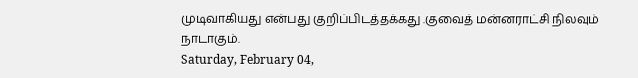முடிவாகியது என்பது குறிப்பிடத்தக்கது .குவைத் மன்னராட்சி நிலவும் நாடாகும்.
Saturday, February 04,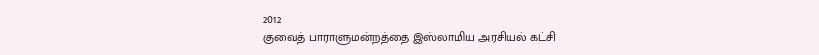2012
குவைத் பாராளுமன்றத்தை இஸ்லாமிய அரசியல் கட்சி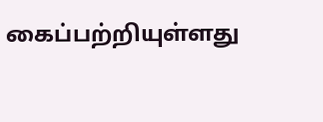கைப்பற்றியுள்ளது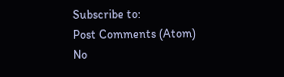Subscribe to:
Post Comments (Atom)
No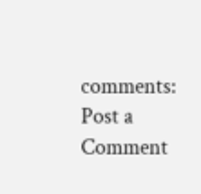comments:
Post a Comment